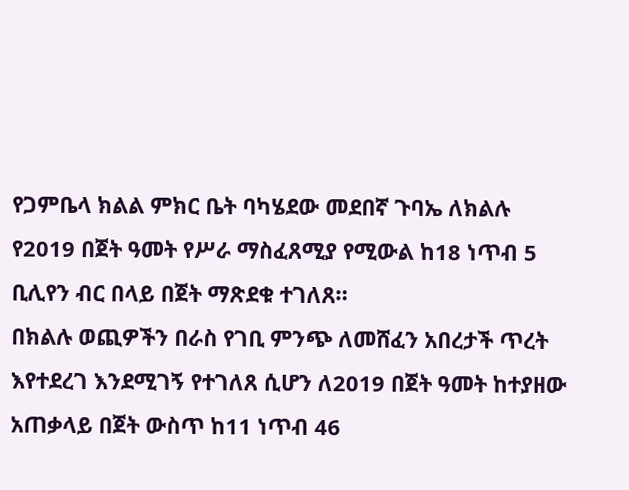የጋምቤላ ክልል ምክር ቤት ባካሄደው መደበኛ ጉባኤ ለክልሉ የ2019 በጀት ዓመት የሥራ ማስፈጸሚያ የሚውል ከ18 ነጥብ 5 ቢሊየን ብር በላይ በጀት ማጽደቁ ተገለጸ።
በክልሉ ወጪዎችን በራስ የገቢ ምንጭ ለመሸፈን አበረታች ጥረት እየተደረገ እንደሚገኝ የተገለጸ ሲሆን ለ2019 በጀት ዓመት ከተያዘው አጠቃላይ በጀት ውስጥ ከ11 ነጥብ 46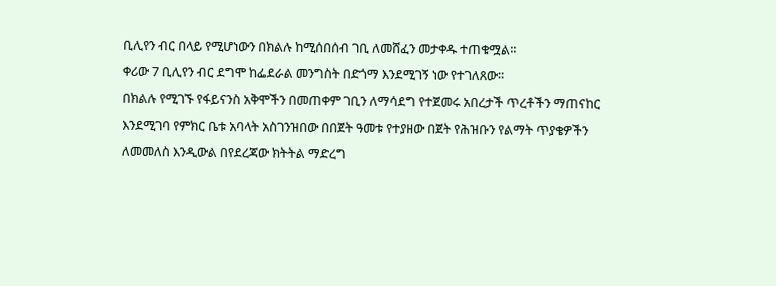ቢሊየን ብር በላይ የሚሆነውን በክልሉ ከሚሰበሰብ ገቢ ለመሸፈን መታቀዱ ተጠቁሟል፡፡
ቀሪው 7 ቢሊየን ብር ደግሞ ከፌደራል መንግስት በድጎማ እንደሚገኝ ነው የተገለጸው።
በክልሉ የሚገኙ የፋይናንስ አቅሞችን በመጠቀም ገቢን ለማሳደግ የተጀመሩ አበረታች ጥረቶችን ማጠናከር እንደሚገባ የምክር ቤቱ አባላት አስገንዝበው በበጀት ዓመቱ የተያዘው በጀት የሕዝቡን የልማት ጥያቄዎችን ለመመለስ እንዲውል በየደረጃው ክትትል ማድረግ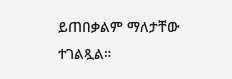ይጠበቃልም ማለታቸው ተገልጿል።